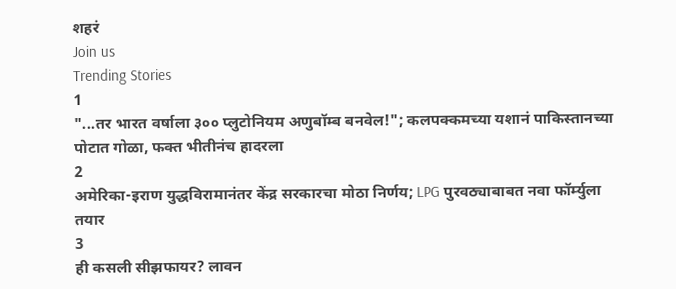शहरं
Join us
Trending Stories
1
"...तर भारत वर्षाला ३०० प्लुटोनियम अणुबॉम्ब बनवेल!"; कलपक्कमच्या यशानं पाकिस्तानच्या पोटात गोळा, फक्त भीतीनंच हादरला
2
अमेरिका-इराण युद्धविरामानंतर केंद्र सरकारचा मोठा निर्णय; LPG पुरवठ्याबाबत नवा फॉर्म्युला तयार
3
ही कसली सीझफायर? लावन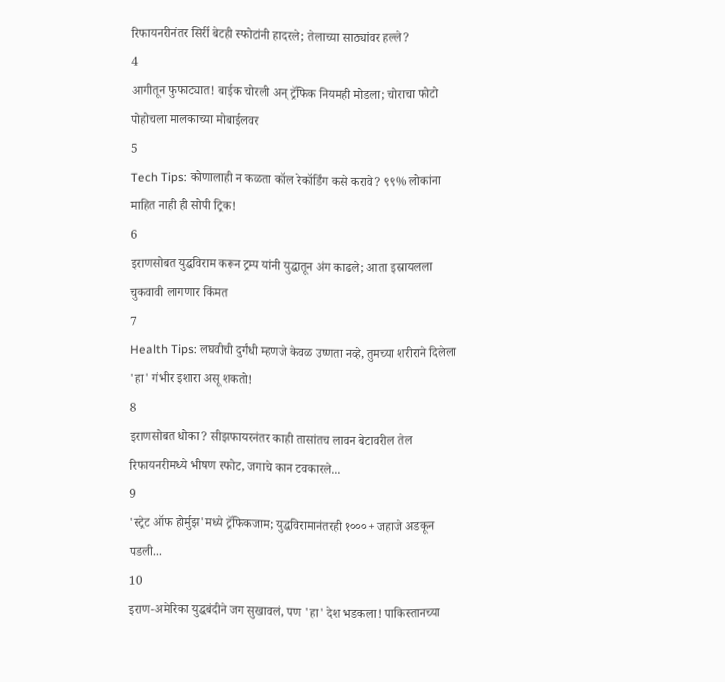रिफायनरीनंतर सिर्री बेटही स्फोटांनी हादरले; तेलाच्या साठ्यांवर हल्ले?
4
आगीतून फुफाट्यात! बाईक चोरली अन् ट्रॅफिक नियमही मोडला; चोराचा फोटो पोहोचला मालकाच्या मोबाईलवर
5
Tech Tips: कोणालाही न कळता कॉल रेकॉर्डिंग कसे करावे? ९९% लोकांना माहित नाही ही सोपी ट्रिक!
6
इराणसोबत युद्धविराम करून ट्रम्प यांनी युद्धातून अंग काढले; आता इस्रायलला चुकवावी लागणार किंमत
7
Health Tips: लघवीची दुर्गंधी म्हणजे केवळ उष्णता नव्हे, तुमच्या शरीराने दिलेला 'हा' गंभीर इशारा असू शकतो!
8
इराणसोबत धोका? सीझफायरनंतर काही तासांतच लावन बेटावरील तेल रिफायनरीमध्ये भीषण स्फोट, जगाचे कान टवकारले...
9
'स्ट्रेट ऑफ होर्मुझ'मध्ये ट्रॅफिकजाम; युद्धविरामानंतरही १०००+ जहाजे अडकून पडली...
10
इराण-अमेरिका युद्धबंदीने जग सुखावलं, पण 'हा' देश भडकला! पाकिस्तानच्या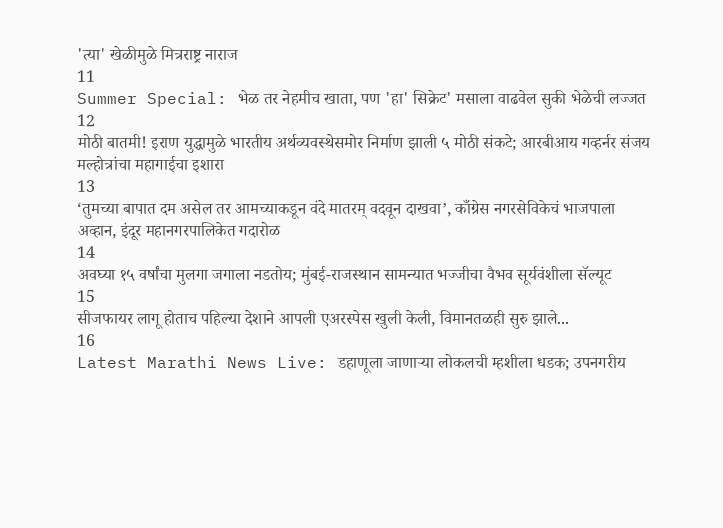'त्या' खेळीमुळे मित्रराष्ट्र नाराज
11
Summer Special: भेळ तर नेहमीच खाता, पण 'हा' सिक्रेट' मसाला वाढवेल सुकी भेळेची लज्जत
12
मोठी बातमी! इराण युद्धामुळे भारतीय अर्थव्यवस्थेसमोर निर्माण झाली ५ मोठी संकटे; आरबीआय गव्हर्नर संजय मल्होत्रांचा महागाईचा इशारा
13
‘तुमच्या बापात दम असेल तर आमच्याकडून वंदे मातरम् वदवून दाखवा’, काँग्रेस नगरसेविकेचं भाजपाला अव्हान, इंदूर महानगरपालिकेत गदारोळ
14
अवघ्या १५ वर्षांचा मुलगा जगाला नडतोय; मुंबई-राजस्थान सामन्यात भज्जीचा वैभव सूर्यवंशीला सॅल्यूट
15
सीजफायर लागू होताच पहिल्या देशाने आपली एअरस्पेस खुली केली, विमानतळही सुरु झाले...
16
Latest Marathi News Live: डहाणूला जाणाऱ्या लोकलची म्हशीला धडक; उपनगरीय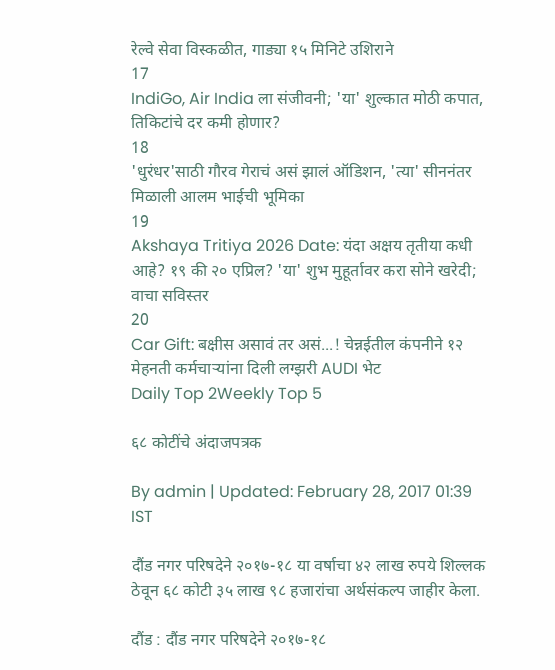रेल्वे सेवा विस्कळीत, गाड्या १५ मिनिटे उशिराने
17
IndiGo, Air India ला संजीवनी; 'या' शुल्कात मोठी कपात, तिकिटांचे दर कमी होणार?
18
'धुरंधर'साठी गौरव गेराचं असं झालं ऑडिशन, 'त्या' सीननंतर मिळाली आलम भाईची भूमिका
19
Akshaya Tritiya 2026 Date: यंदा अक्षय तृतीया कधी आहे? १९ की २० एप्रिल? 'या' शुभ मुहूर्तावर करा सोने खरेदी; वाचा सविस्तर
20
Car Gift: बक्षीस असावं तर असं...! चेन्नईतील कंपनीने १२ मेहनती कर्मचाऱ्यांना दिली लग्झरी AUDI भेट
Daily Top 2Weekly Top 5

६८ कोटींचे अंदाजपत्रक

By admin | Updated: February 28, 2017 01:39 IST

दौंड नगर परिषदेने २०१७-१८ या वर्षाचा ४२ लाख रुपये शिल्लक ठेवून ६८ कोटी ३५ लाख ९८ हजारांचा अर्थसंकल्प जाहीर केला.

दौंड : दौंड नगर परिषदेने २०१७-१८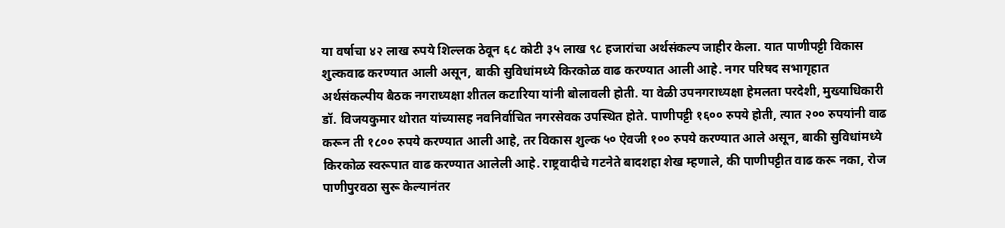या वर्षाचा ४२ लाख रुपये शिल्लक ठेवून ६८ कोटी ३५ लाख ९८ हजारांचा अर्थसंकल्प जाहीर केला. यात पाणीपट्टी विकास शुल्कवाढ करण्यात आली असून, बाकी सुविधांमध्ये किरकोळ वाढ करण्यात आली आहे. नगर परिषद सभागृहात अर्थसंकल्पीय बैठक नगराध्यक्षा शीतल कटारिया यांनी बोलावली होती. या वेळी उपनगराध्यक्षा हेमलता परदेशी, मुख्याधिकारी डॉ. विजयकुमार थोरात यांच्यासह नवनिर्वाचित नगरसेवक उपस्थित होते. पाणीपट्टी १६०० रुपये होती, त्यात २०० रुपयांनी वाढ करून ती १८०० रुपये करण्यात आली आहे, तर विकास शुल्क ५० ऐवजी १०० रुपये करण्यात आले असून, बाकी सुविधांमध्ये किरकोळ स्वरूपात वाढ करण्यात आलेली आहे. राष्ट्रवादीचे गटनेते बादशहा शेख म्हणाले, की पाणीपट्टीत वाढ करू नका, रोज पाणीपुरवठा सुरू केल्यानंतर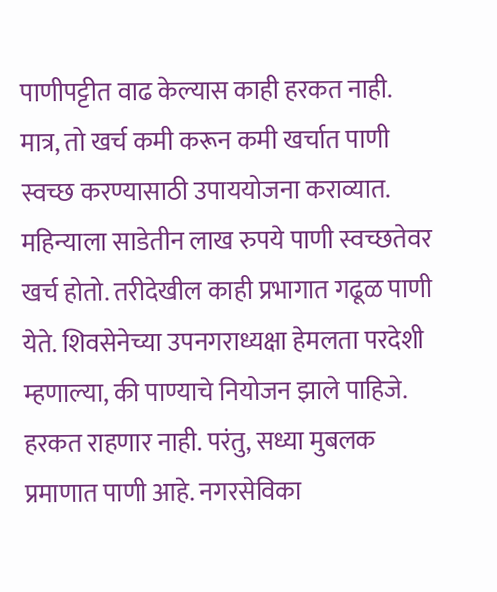पाणीपट्टीत वाढ केल्यास काही हरकत नाही. मात्र, तो खर्च कमी करून कमी खर्चात पाणी स्वच्छ करण्यासाठी उपाययोजना कराव्यात. महिन्याला साडेतीन लाख रुपये पाणी स्वच्छतेवर खर्च होतो. तरीदेखील काही प्रभागात गढूळ पाणी येते. शिवसेनेच्या उपनगराध्यक्षा हेमलता परदेशी म्हणाल्या, की पाण्याचे नियोजन झाले पाहिजे. हरकत राहणार नाही. परंतु, सध्या मुबलक प्रमाणात पाणी आहे. नगरसेविका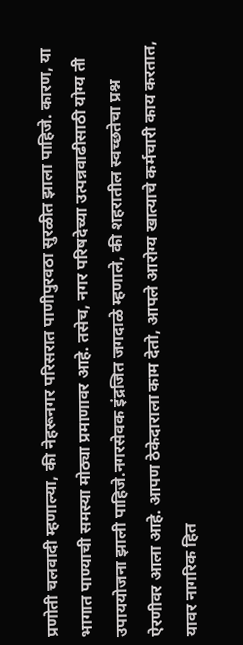प्रणोती चलवादी म्हणाल्या, की नेहरूनगर परिसरात पाणीपुरवठा सुरळीत झाला पाहिजे. कारण, या भागात पाण्याची समस्या मोठ्या प्रमाणावर आहे. तसेच, नगर परिषदेच्या उत्पन्नवाढीसाठी योग्य ती उपाययोजना झाली पाहिजे.नगरसेवक इंद्रजित जगदाळे म्हणाले, की शहरातील स्वच्छतेचा प्रश्न ऐरणीवर आला आहे. आपण ठेकेदाराला काम देतो, आपले आरोग्य खात्याचे कर्मचारी काय करतात, यावर नागरिक हित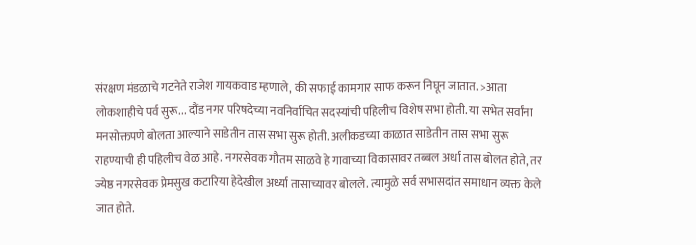संरक्षण मंडळाचे गटनेते राजेश गायकवाड म्हणाले, की सफाई कामगार साफ करून निघून जातात. >आता लोकशाहीचे पर्व सुरू... दौंड नगर परिषदेच्या नवनिर्वाचित सदस्यांची पहिलीच विशेष सभा होती. या सभेत सर्वांना मनसोक्तपणे बोलता आल्याने साडेतीन तास सभा सुरू होती. अलीकडच्या काळात साडेतीन तास सभा सुरू राहण्याची ही पहिलीच वेळ आहे. नगरसेवक गौतम साळवे हे गावाच्या विकासावर तब्बल अर्धा तास बोलत होते, तर ज्येष्ठ नगरसेवक प्रेमसुख कटारिया हेदेखील अर्ध्या तासाच्यावर बोलले. त्यामुळे सर्व सभासदांत समाधान व्यक्त केले जात होते.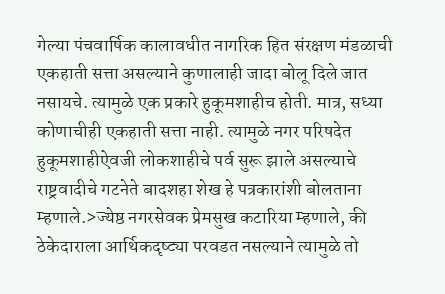गेल्या पंचवार्षिक कालावधीत नागरिक हित संरक्षण मंडळाची एकहाती सत्ता असल्याने कुणालाही जादा बोलू दिले जात नसायचे. त्यामुळे एक प्रकारे हुकूमशाहीच होती. मात्र, सध्या कोणाचीही एकहाती सत्ता नाही. त्यामुळे नगर परिषदेत हुकूमशाहीऐवजी लोकशाहीचे पर्व सुरू झाले असल्याचे राष्ट्रवादीचे गटनेते बादशहा शेख हे पत्रकारांशी बोलताना म्हणाले.>ज्येष्ठ नगरसेवक प्रेमसुख कटारिया म्हणाले, की ठेकेदाराला आर्थिकदृष्ट्या परवडत नसल्याने त्यामुळे तो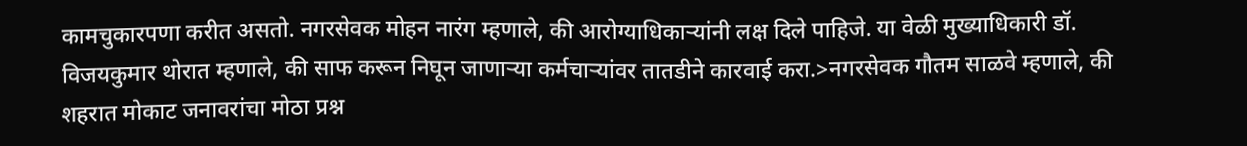कामचुकारपणा करीत असतो. नगरसेवक मोहन नारंग म्हणाले, की आरोग्याधिकाऱ्यांनी लक्ष दिले पाहिजे. या वेळी मुख्याधिकारी डॉ. विजयकुमार थोरात म्हणाले, की साफ करून निघून जाणाऱ्या कर्मचाऱ्यांवर तातडीने कारवाई करा.>नगरसेवक गौतम साळवे म्हणाले, की शहरात मोकाट जनावरांचा मोठा प्रश्न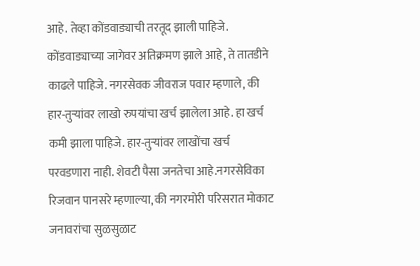आहे. तेव्हा कोंडवाड्याची तरतूद झाली पाहिजे. कोंडवाड्याच्या जागेवर अतिक्रमण झाले आहे, ते तातडीने काढले पाहिजे. नगरसेवक जीवराज पवार म्हणाले, की हार-तुऱ्यांवर लाखो रुपयांचा खर्च झालेला आहे. हा खर्च कमी झाला पाहिजे. हार-तुऱ्यांवर लाखोंचा खर्च परवडणारा नाही. शेवटी पैसा जनतेचा आहे.नगरसेविका रिजवान पानसरे म्हणाल्या, की नगरमोरी परिसरात मोकाट जनावरांचा सुळसुळाट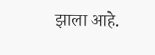झाला आहे.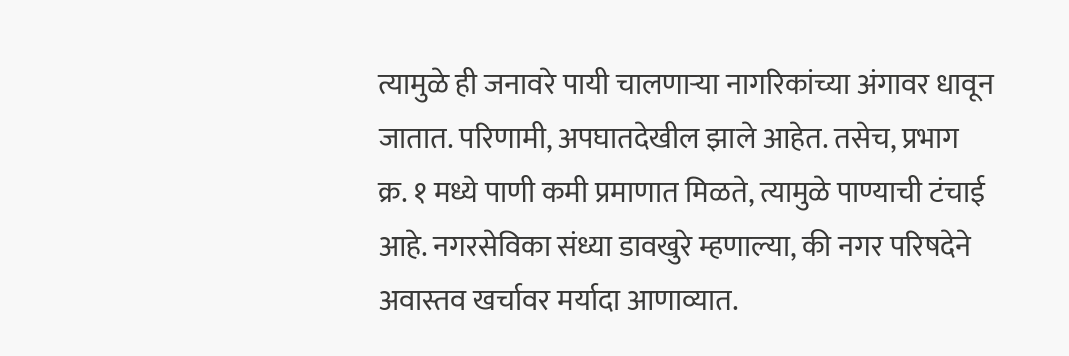त्यामुळे ही जनावरे पायी चालणाऱ्या नागरिकांच्या अंगावर धावून जातात. परिणामी, अपघातदेखील झाले आहेत. तसेच, प्रभाग क्र. १ मध्ये पाणी कमी प्रमाणात मिळते, त्यामुळे पाण्याची टंचाई आहे. नगरसेविका संध्या डावखुरे म्हणाल्या, की नगर परिषदेने अवास्तव खर्चावर मर्यादा आणाव्यात.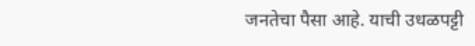जनतेचा पैसा आहे. याची उधळपट्टी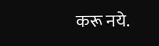करू नये.